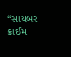“સાયબર ક્રાઈમ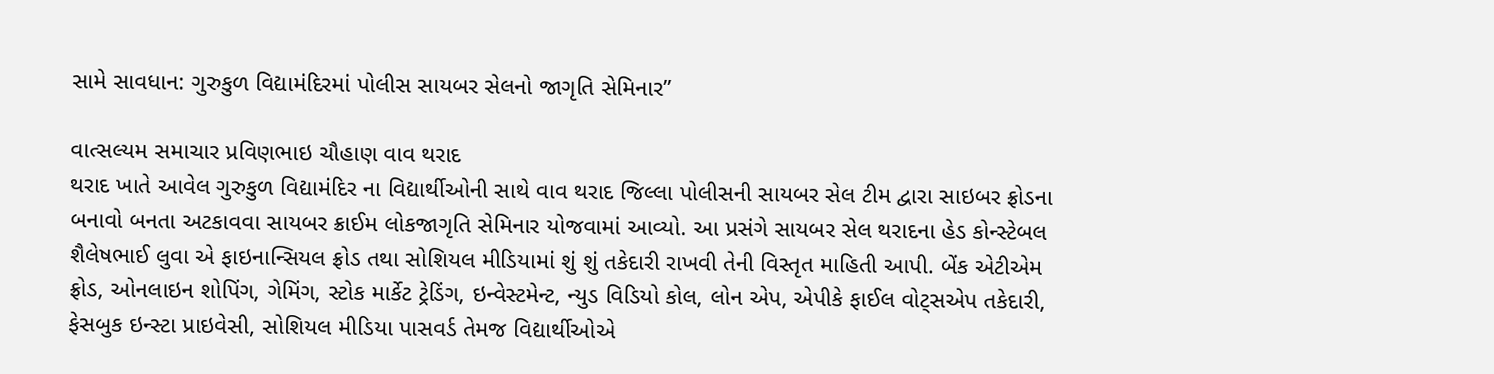સામે સાવધાન: ગુરુકુળ વિદ્યામંદિરમાં પોલીસ સાયબર સેલનો જાગૃતિ સેમિનાર”

વાત્સલ્યમ સમાચાર પ્રવિણભાઇ ચૌહાણ વાવ થરાદ
થરાદ ખાતે આવેલ ગુરુકુળ વિદ્યામંદિર ના વિદ્યાર્થીઓની સાથે વાવ થરાદ જિલ્લા પોલીસની સાયબર સેલ ટીમ દ્વારા સાઇબર ફ્રોડના બનાવો બનતા અટકાવવા સાયબર ક્રાઈમ લોકજાગૃતિ સેમિનાર યોજવામાં આવ્યો. આ પ્રસંગે સાયબર સેલ થરાદના હેડ કોન્સ્ટેબલ શૈલેષભાઈ લુવા એ ફાઇનાન્સિયલ ફ્રોડ તથા સોશિયલ મીડિયામાં શું શું તકેદારી રાખવી તેની વિસ્તૃત માહિતી આપી. બેંક એટીએમ ફ્રોડ, ઓનલાઇન શોપિંગ, ગેમિંગ, સ્ટોક માર્કેટ ટ્રેડિંગ, ઇન્વેસ્ટમેન્ટ, ન્યુડ વિડિયો કોલ, લોન એપ, એપીકે ફાઈલ વોટ્સએપ તકેદારી, ફેસબુક ઇન્સ્ટા પ્રાઇવેસી, સોશિયલ મીડિયા પાસવર્ડ તેમજ વિદ્યાર્થીઓએ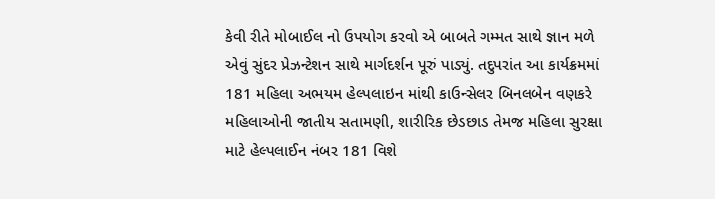કેવી રીતે મોબાઈલ નો ઉપયોગ કરવો એ બાબતે ગમ્મત સાથે જ્ઞાન મળે એવું સુંદર પ્રેઝન્ટેશન સાથે માર્ગદર્શન પૂરું પાડ્યું. તદુપરાંત આ કાર્યક્રમમાં 181 મહિલા અભયમ હેલ્પલાઇન માંથી કાઉન્સેલર બિનલબેન વણકરે મહિલાઓની જાતીય સતામણી, શારીરિક છેડછાડ તેમજ મહિલા સુરક્ષા માટે હેલ્પલાઈન નંબર 181 વિશે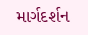માર્ગદર્શન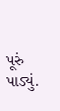પૂરું પાડ્યું.